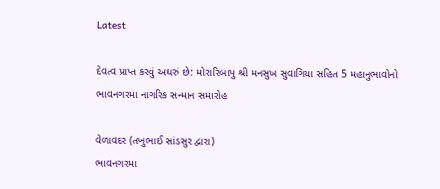Latest

દેવત્વ પ્રાપ્ત કરવું અઘરું છે: મોરારિબાપુ શ્રી મનસુખ સુવાગિયા સહિત 5 મહાનુભાવોનો ભાવનગરમા નાગરિક સન્માન સમારોહ

વેળાવદર (તખુભાઈ સાંડસુર દ્વારા)
ભાવનગરમા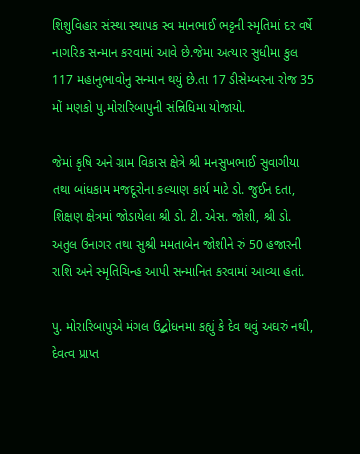શિશુવિહાર સંસ્થા સ્થાપક સ્વ માનભાઈ ભટ્ટની સ્મૃતિમાં દર વર્ષે નાગરિક સન્માન કરવામાં આવે છે.જેમા અત્યાર સુધીમા કુલ 117 મહાનુભાવોનુ સન્માન થયું છે.તા 17 ડીસેમ્બરના રોજ 35 મોં મણકો પુ.મોરારિબાપુની સંન્નિધિમા યોજાયો.

જેમાં કૃષિ અને ગ્રામ વિકાસ ક્ષેત્રે શ્રી મનસુખભાઈ સુવાગીયા તથા બાંધકામ મજદૂરોના કલ્યાણ કાર્ય માટે ડો. જુઈન દતા, શિક્ષણ ક્ષેત્રમાં જોડાયેલા શ્રી ડો. ટી. એસ. જોશી, શ્રી ડો. અતુલ ઉનાગર તથા સુશ્રી મમતાબેન જોશીને રું 50 હજારની રાશિ અને સ્મૃતિચિન્હ આપી સન્માનિત કરવામાં આવ્યા હતાં.

પુ. મોરારિબાપુએ મંગલ ઉદ્બોધનમા કહ્યું કે દેવ થવું અઘરું નથી, દેવત્વ પ્રાપ્ત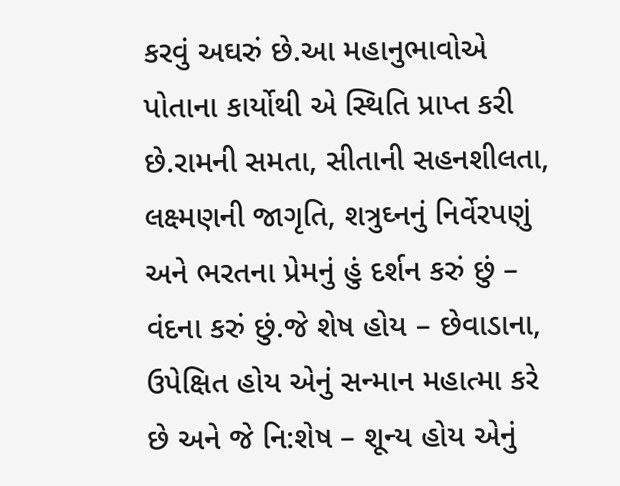કરવું અઘરું છે.આ મહાનુભાવોએ પોતાના કાર્યોથી એ સ્થિતિ પ્રાપ્ત કરી છે.રામની સમતા, સીતાની સહનશીલતા, લક્ષ્મણની જાગૃતિ, શત્રુઘ્નનું નિર્વેરપણું અને ભરતના પ્રેમનું હું દર્શન કરું છું – વંદના કરું છું.જે શેષ હોય – છેવાડાના, ઉપેક્ષિત હોય એનું સન્માન મહાત્મા કરે છે અને જે નિ:શેષ – શૂન્ય હોય એનું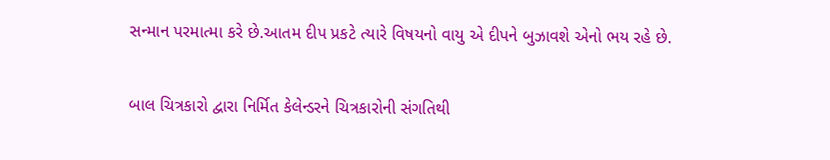સન્માન પરમાત્મા કરે છે.આતમ દીપ પ્રકટે ત્યારે વિષયનો વાયુ એ દીપને બુઝાવશે એનો ભય રહે છે.

બાલ ચિત્રકારો દ્વારા નિર્મિત કેલેન્ડરને ચિત્રકારોની સંગતિથી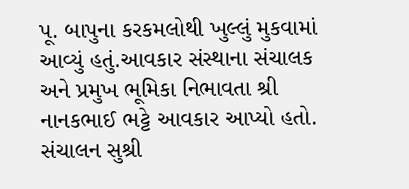પૂ. બાપુના કરકમલોથી ખુલ્લું મુકવામાં આવ્યું હતું.આવકાર સંસ્થાના સંચાલક અને પ્રમુખ ભૂમિકા નિભાવતા શ્રી નાનકભાઈ ભટ્ટે આવકાર આપ્યો હતો. સંચાલન સુશ્રી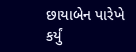છાયાબેન પારેખે કર્યું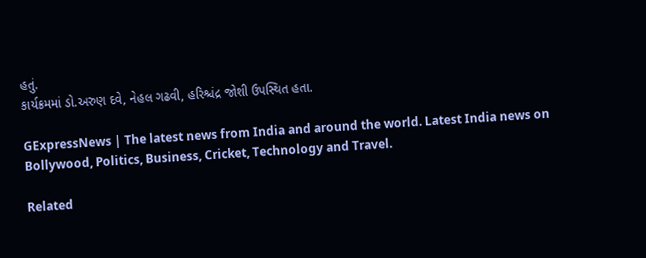હતું.
કાર્યક્રમમાં ડો.અરુણ દવે, નેહલ ગઢવી, હરિશ્ચંદ્ર જોશી ઉપસ્થિત હતા.

GExpressNews | The latest news from India and around the world. Latest India news on Bollywood, Politics, Business, Cricket, Technology and Travel.

Related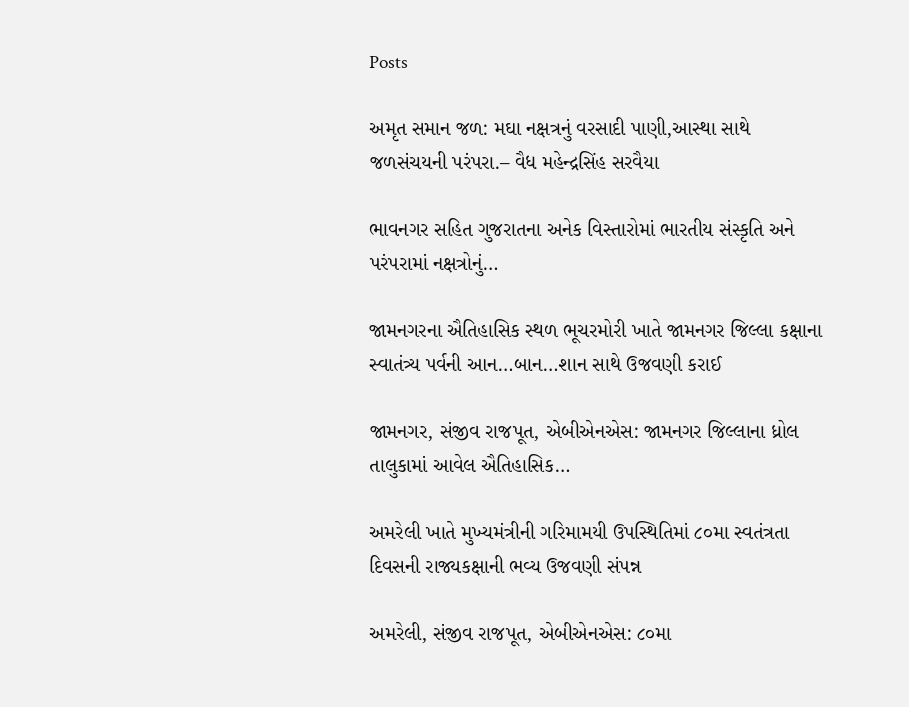Posts

અમૃત સમાન જળ: મઘા નક્ષત્રનું વરસાદી પાણી,આસ્થા સાથે જળસંચયની પરંપરા.– વૈધ મહેન્દ્રસિંહ સરવૈયા

ભાવનગર સહિત ગુજરાતના અનેક વિસ્તારોમાં ભારતીય સંસ્કૃતિ અને પરંપરામાં નક્ષત્રોનું…

જામનગરના ઐતિહાસિક સ્થળ ભૂચરમોરી ખાતે જામનગર જિલ્લા કક્ષાના સ્વાતંત્ર્ય પર્વની આન…બાન…શાન સાથે ઉજવણી કરાઈ

જામનગર, સંજીવ રાજપૂત, એબીએનએસ: જામનગર જિલ્લાના ધ્રોલ તાલુકામાં આવેલ ઐતિહાસિક…

અમરેલી ખાતે મુખ્યમંત્રીની ગરિમામયી ઉપસ્થિતિમાં ૮૦મા સ્વતંત્રતા દિવસની રાજ્યકક્ષાની ભવ્ય ઉજવણી સંપન્ન

અમરેલી, સંજીવ રાજપૂત, એબીએનએસ: ૮૦મા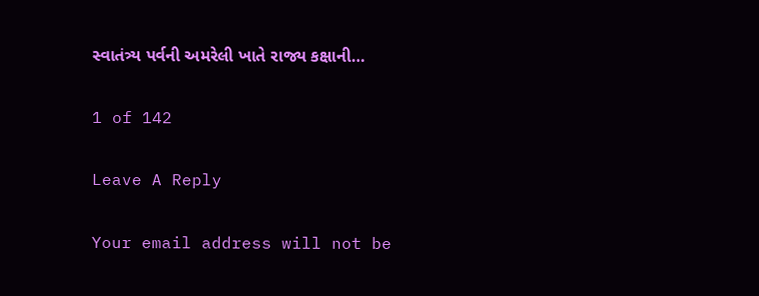સ્વાતંત્ર્ય પર્વની અમરેલી ખાતે રાજ્ય કક્ષાની…

1 of 142

Leave A Reply

Your email address will not be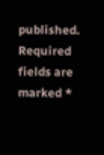published. Required fields are marked *